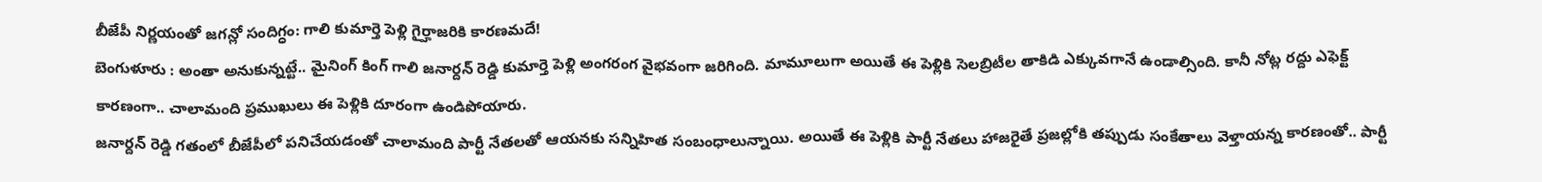బీజేపీ నిర్ణయంతో జగన్లో సందిగ్ధం: గాలి కుమార్తె పెళ్లి గైర్హాజరికి కారణమదే!
బెంగుళూరు : అంతా అనుకున్నట్టే.. మైనింగ్ కింగ్ గాలి జనార్దన్ రెడ్డి కుమార్తె పెళ్లి అంగరంగ వైభవంగా జరిగింది. మామూలుగా అయితే ఈ పెళ్లికి సెలబ్రిటీల తాకిడి ఎక్కువగానే ఉండాల్సింది. కానీ నోట్ల రద్దు ఎఫెక్ట్ కారణంగా.. చాలామంది ప్రముఖులు ఈ పెళ్లికి దూరంగా ఉండిపోయారు.
జనార్దన్ రెడ్డి గతంలో బీజేపీలో పనిచేయడంతో చాలామంది పార్టీ నేతలతో ఆయనకు సన్నిహిత సంబంధాలున్నాయి. అయితే ఈ పెళ్లికి పార్టీ నేతలు హాజరైతే ప్రజల్లోకి తప్పుడు సంకేతాలు వెళ్తాయన్న కారణంతో.. పార్టీ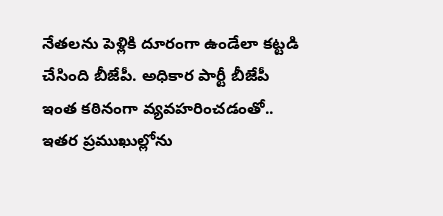నేతలను పెళ్లికి దూరంగా ఉండేలా కట్టడి చేసింది బీజేపీ. అధికార పార్టీ బీజేపీ ఇంత కఠినంగా వ్యవహరించడంతో.. ఇతర ప్రముఖుల్లోను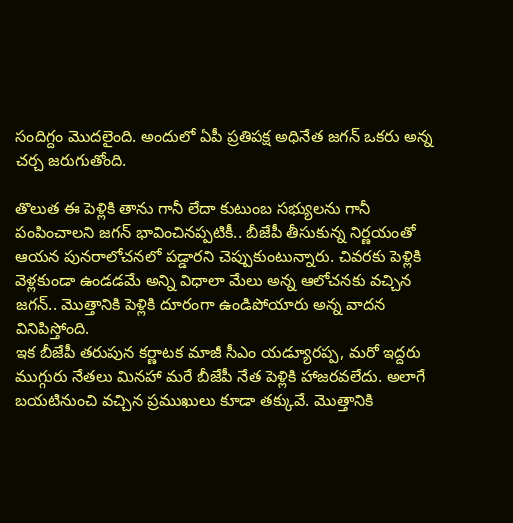సందిగ్దం మొదలైంది. అందులో ఏపీ ప్రతిపక్ష అధినేత జగన్ ఒకరు అన్న చర్చ జరుగుతోంది.

తొలుత ఈ పెళ్లికి తాను గానీ లేదా కుటుంబ సభ్యులను గానీ పంపించాలని జగన్ భావించినప్పటికీ.. బీజేపీ తీసుకున్న నిర్ణయంతో ఆయన పునరాలోచనలో పడ్డారని చెప్పుకుంటున్నారు. చివరకు పెళ్లికి వెళ్లకుండా ఉండడమే అన్ని విధాలా మేలు అన్న ఆలోచనకు వచ్చిన జగన్.. మొత్తానికి పెళ్లికి దూరంగా ఉండిపోయారు అన్న వాదన వినిపిస్తోంది.
ఇక బీజేపీ తరుపున కర్ణాటక మాజీ సీఎం యడ్యూరప్ప, మరో ఇద్దరు ముగ్గురు నేతలు మినహా మరే బీజేపీ నేత పెళ్లికి హాజరవలేదు. అలాగే బయటినుంచి వచ్చిన ప్రముఖులు కూడా తక్కువే. మొత్తానికి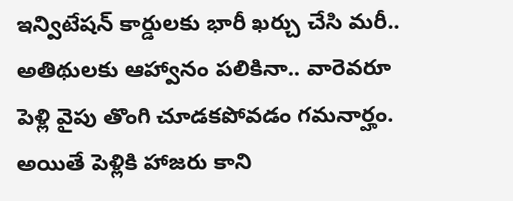ఇన్విటేషన్ కార్డులకు భారీ ఖర్చు చేసి మరీ.. అతిథులకు ఆహ్వానం పలికినా.. వారెవరూ పెళ్లి వైపు తొంగి చూడకపోవడం గమనార్హం. అయితే పెళ్లికి హాజరు కాని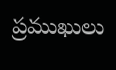ప్రముఖులు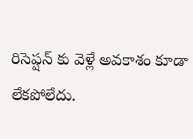రిసెప్షన్ కు వెళ్లే అవకాశం కూడా లేకపోలేదు.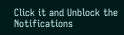Click it and Unblock the Notifications